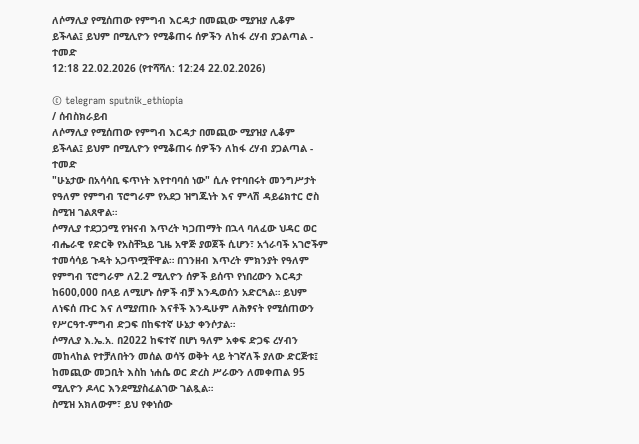ለሶማሊያ የሚሰጠው የምግብ እርዳታ በመጪው ሚያዝያ ሊቆም ይችላል፤ ይህም በሚሊዮን የሚቆጠሩ ሰዎችን ለከፋ ረሃብ ያጋልጣል - ተመድ
12:18 22.02.2026 (የተሻሻለ: 12:24 22.02.2026)

© telegram sputnik_ethiopia
/ ሰብስክራይብ
ለሶማሊያ የሚሰጠው የምግብ እርዳታ በመጪው ሚያዝያ ሊቆም ይችላል፤ ይህም በሚሊዮን የሚቆጠሩ ሰዎችን ለከፋ ረሃብ ያጋልጣል - ተመድ
"ሁኔታው በአሳሳቢ ፍጥነት እየተባባሰ ነው" ሲሉ የተባበሩት መንግሥታት የዓለም የምግብ ፕሮግራም የአደጋ ዝግጁነት እና ምላሽ ዳይሬክተር ሮስ ስሚዝ ገልጸዋል።
ሶማሊያ ተደጋጋሚ የዝናብ እጥረት ካጋጠማት በኋላ ባለፈው ህዳር ወር ብሔራዊ የድርቅ የአስቸኳይ ጊዜ አዋጅ ያወጀች ሲሆን፣ አጎራባች አገሮችም ተመሳሳይ ጉዳት አጋጥሟቸዋል። በገንዘብ እጥረት ምክንያት የዓለም የምግብ ፕሮግራም ለ2.2 ሚሊዮን ሰዎች ይሰጥ የነበረውን እርዳታ ከ600,000 በላይ ለሚሆኑ ሰዎች ብቻ እንዲወሰን አድርጓል። ይህም ለነፍሰ ጡር እና ለሚያጠቡ እናቶች እንዲሁም ለሕፃናት የሚሰጠውን የሥርዓተ-ምግብ ድጋፍ በከፍተኛ ሁኔታ ቀንሶታል።
ሶማሊያ እ.ኤ.አ. በ2022 ከፍተኛ በሆነ ዓለም አቀፍ ድጋፍ ረሃብን መከላከል የተቻለበትን መሰል ወሳኝ ወቅት ላይ ትገኛለች ያለው ድርጅቱ፤ ከመጪው መጋቢት እስከ ነሐሴ ወር ድረስ ሥራውን ለመቀጠል 95 ሚሊዮን ዶላር እንደሚያስፈልገው ገልጿል።
ስሚዝ አክለውም፣ ይህ የቀነሰው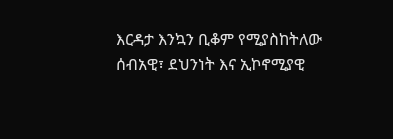እርዳታ እንኳን ቢቆም የሚያስከትለው ሰብአዊ፣ ደህንነት እና ኢኮኖሚያዊ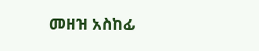መዘዝ አስከፊ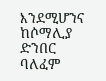እንደሚሆንና ከሶማሊያ ድንበር ባለፈም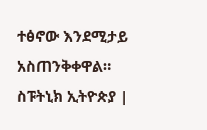ተፅኖው እንደሚታይ አስጠንቅቀዋል።
ስፑትኒክ ኢትዮጵያ |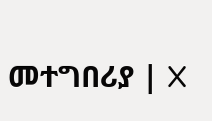መተግበሪያ | X